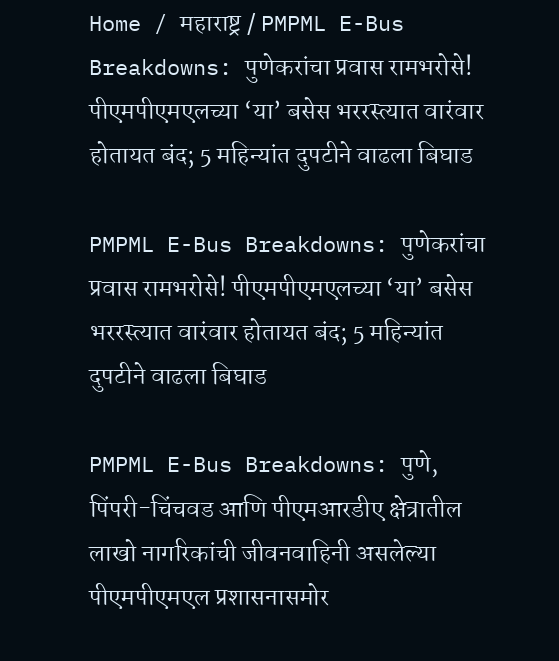Home / महाराष्ट्र / PMPML E-Bus Breakdowns: पुणेकरांचा प्रवास रामभरोसे! पीएमपीएमएलच्या ‘या’ बसेस भररस्त्यात वारंवार होतायत बंद; 5 महिन्यांत दुपटीने वाढला बिघाड

PMPML E-Bus Breakdowns: पुणेकरांचा प्रवास रामभरोसे! पीएमपीएमएलच्या ‘या’ बसेस भररस्त्यात वारंवार होतायत बंद; 5 महिन्यांत दुपटीने वाढला बिघाड

PMPML E-Bus Breakdowns: पुणे, पिंपरी-चिंचवड आणि पीएमआरडीए क्षेत्रातील लाखो नागरिकांची जीवनवाहिनी असलेल्या पीएमपीएमएल प्रशासनासमोर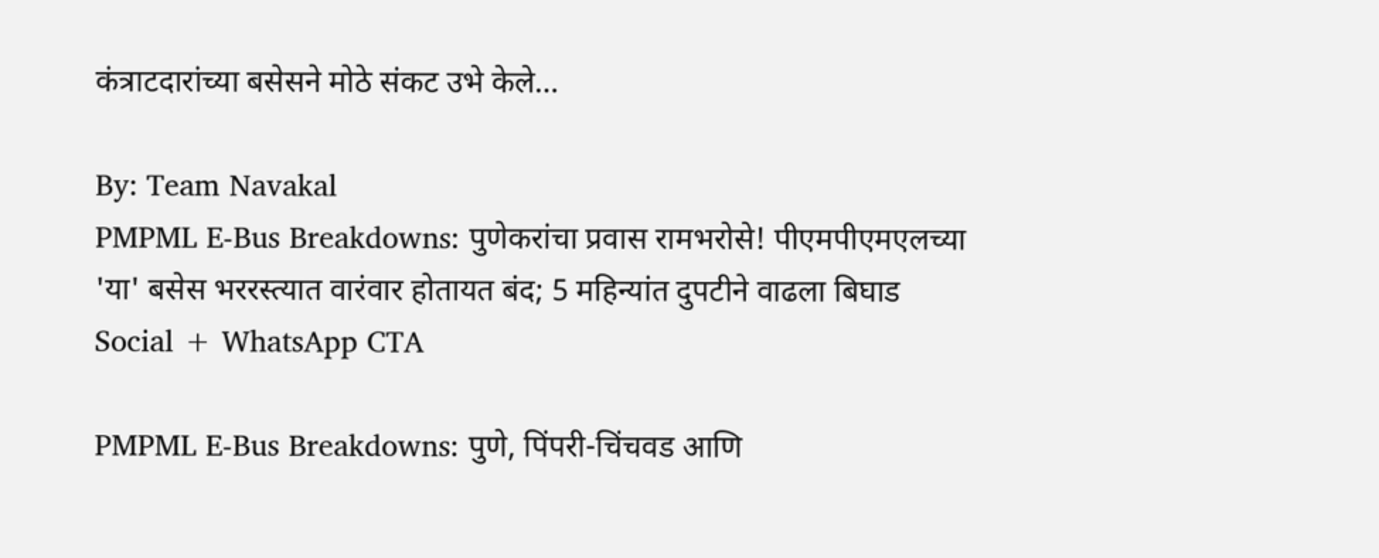कंत्राटदारांच्या बसेसने मोठे संकट उभे केले...

By: Team Navakal
PMPML E-Bus Breakdowns: पुणेकरांचा प्रवास रामभरोसे! पीएमपीएमएलच्या 'या' बसेस भररस्त्यात वारंवार होतायत बंद; 5 महिन्यांत दुपटीने वाढला बिघाड
Social + WhatsApp CTA

PMPML E-Bus Breakdowns: पुणे, पिंपरी-चिंचवड आणि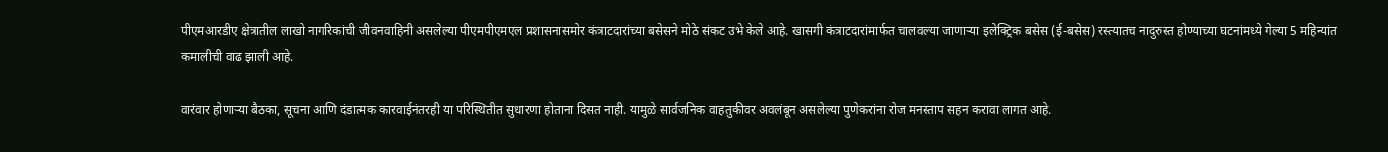पीएमआरडीए क्षेत्रातील लाखो नागरिकांची जीवनवाहिनी असलेल्या पीएमपीएमएल प्रशासनासमोर कंत्राटदारांच्या बसेसने मोठे संकट उभे केले आहे. खासगी कंत्राटदारांमार्फत चालवल्या जाणाऱ्या इलेक्ट्रिक बसेस (ई-बसेस) रस्त्यातच नादुरुस्त होण्याच्या घटनांमध्ये गेल्या 5 महिन्यांत कमालीची वाढ झाली आहे.

वारंवार होणाऱ्या बैठका, सूचना आणि दंडात्मक कारवाईनंतरही या परिस्थितीत सुधारणा होताना दिसत नाही. यामुळे सार्वजनिक वाहतुकीवर अवलंबून असलेल्या पुणेकरांना रोज मनस्ताप सहन करावा लागत आहे.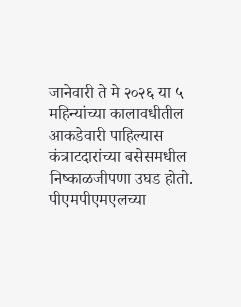जानेवारी ते मे २०२६ या ५ महिन्यांच्या कालावधीतील आकडेवारी पाहिल्यास कंत्राटदारांच्या बसेसमधील निष्काळजीपणा उघड होतो. पीएमपीएमएलच्या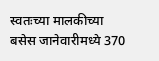स्वतःच्या मालकीच्या बसेस जानेवारीमध्ये 370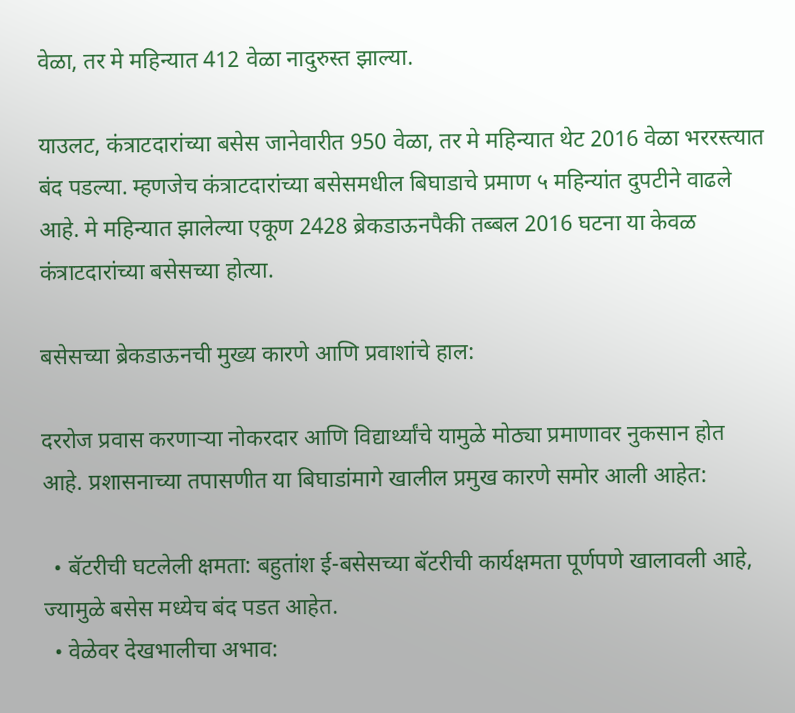वेळा, तर मे महिन्यात 412 वेळा नादुरुस्त झाल्या.

याउलट, कंत्राटदारांच्या बसेस जानेवारीत 950 वेळा, तर मे महिन्यात थेट 2016 वेळा भररस्त्यात बंद पडल्या. म्हणजेच कंत्राटदारांच्या बसेसमधील बिघाडाचे प्रमाण ५ महिन्यांत दुपटीने वाढले आहे. मे महिन्यात झालेल्या एकूण 2428 ब्रेकडाऊनपैकी तब्बल 2016 घटना या केवळ कंत्राटदारांच्या बसेसच्या होत्या.

बसेसच्या ब्रेकडाऊनची मुख्य कारणे आणि प्रवाशांचे हाल:

दररोज प्रवास करणाऱ्या नोकरदार आणि विद्यार्थ्यांचे यामुळे मोठ्या प्रमाणावर नुकसान होत आहे. प्रशासनाच्या तपासणीत या बिघाडांमागे खालील प्रमुख कारणे समोर आली आहेत:

  • बॅटरीची घटलेली क्षमता: बहुतांश ई-बसेसच्या बॅटरीची कार्यक्षमता पूर्णपणे खालावली आहे, ज्यामुळे बसेस मध्येच बंद पडत आहेत.
  • वेळेवर देखभालीचा अभाव: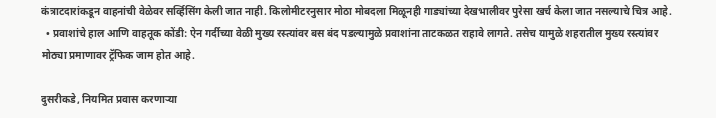कंत्राटदारांकडून वाहनांची वेळेवर सर्व्हिसिंग केली जात नाही. किलोमीटरनुसार मोठा मोबदला मिळूनही गाड्यांच्या देखभालीवर पुरेसा खर्च केला जात नसल्याचे चित्र आहे.
  • प्रवाशांचे हाल आणि वाहतूक कोंडी: ऐन गर्दीच्या वेळी मुख्य रस्त्यांवर बस बंद पडल्यामुळे प्रवाशांना ताटकळत राहावे लागते. तसेच यामुळे शहरातील मुख्य रस्त्यांवर मोठ्या प्रमाणावर ट्रॅफिक जाम होत आहे.

दुसरीकडे, नियमित प्रवास करणाऱ्या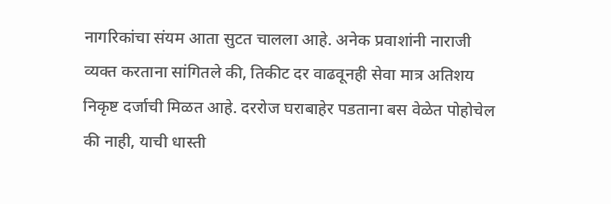नागरिकांचा संयम आता सुटत चालला आहे. अनेक प्रवाशांनी नाराजी व्यक्त करताना सांगितले की, तिकीट दर वाढवूनही सेवा मात्र अतिशय निकृष्ट दर्जाची मिळत आहे. दररोज घराबाहेर पडताना बस वेळेत पोहोचेल की नाही, याची धास्ती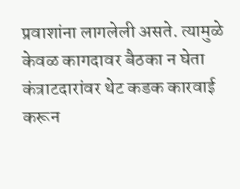प्रवाशांना लागलेली असते. त्यामुळे केवळ कागदावर बैठका न घेता कंत्राटदारांवर थेट कडक कारवाई करून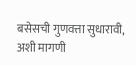बसेसची गुणवत्ता सुधारावी, अशी मागणी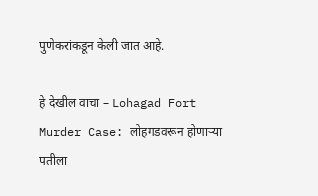पुणेकरांकडून केली जात आहे.

हे देखील वाचा – Lohagad Fort Murder Case: लोहगडवरून होणाऱ्या पतीला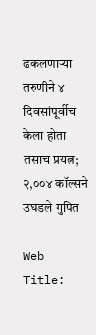ढकलणाऱ्या तरुणीने ४ दिवसांपूर्वीच केला होता तसाच प्रयत्न; २,००४ कॉल्सने उघडले गुपित

Web Title: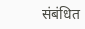संबंधित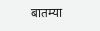बातम्या